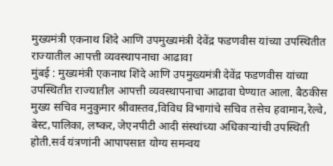मुख्यमंत्री एकनाथ शिंदे आणि उपमुख्यमंत्री देवेंद्र फडणवीस यांच्या उपस्थितीत राज्यातील आपत्ती व्यवस्थापनाचा आढावा
मुंबई : मुख्यमंत्री एकनाथ शिंदे आणि उपमुख्यमंत्री देवेंद्र फडणवीस यांच्या उपस्थितीत राज्यातील आपत्ती व्यवस्थापनाचा आढावा घेण्यात आला. बैठकीस मुख्य सचिव मनुकुमार श्रीवास्तव,विविध विभागांचे सचिव तसेच हवामान,रेल्वे, बेस्ट,पालिका, लष्कर, जेएनपीटी आदी संस्थांच्या अधिकाऱ्यांची उपस्थिती होती.सर्व यंत्रणांनी आपापसात योग्य समन्वय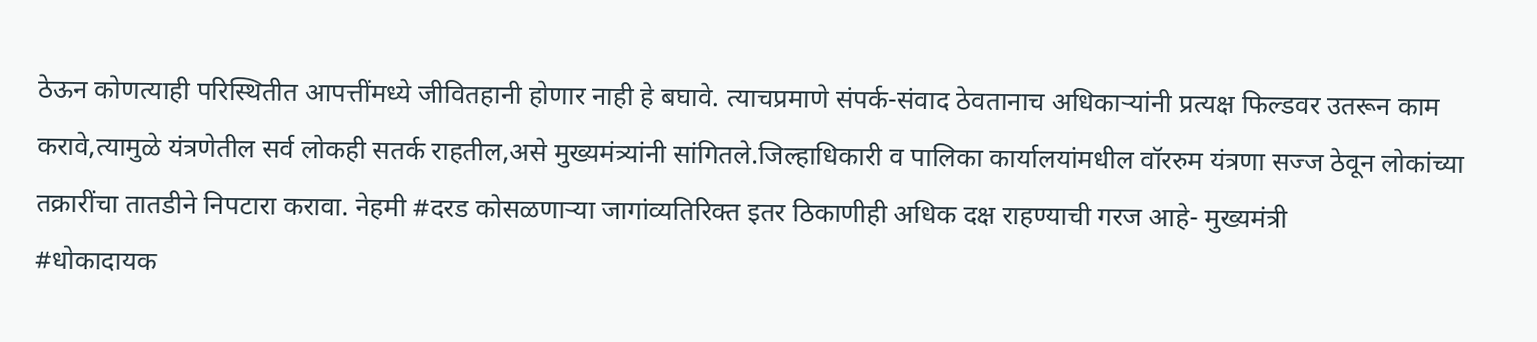ठेऊन कोणत्याही परिस्थितीत आपत्तींमध्ये जीवितहानी होणार नाही हे बघावे. त्याचप्रमाणे संपर्क-संवाद ठेवतानाच अधिकाऱ्यांनी प्रत्यक्ष फिल्डवर उतरून काम करावे,त्यामुळे यंत्रणेतील सर्व लोकही सतर्क राहतील,असे मुख्यमंत्र्यांनी सांगितले.जिल्हाधिकारी व पालिका कार्यालयांमधील वॉररुम यंत्रणा सज्ज ठेवून लोकांच्या तक्रारींचा तातडीने निपटारा करावा. नेहमी #दरड कोसळणाऱ्या जागांव्यतिरिक्त इतर ठिकाणीही अधिक दक्ष राहण्याची गरज आहे- मुख्यमंत्री
#धोकादायक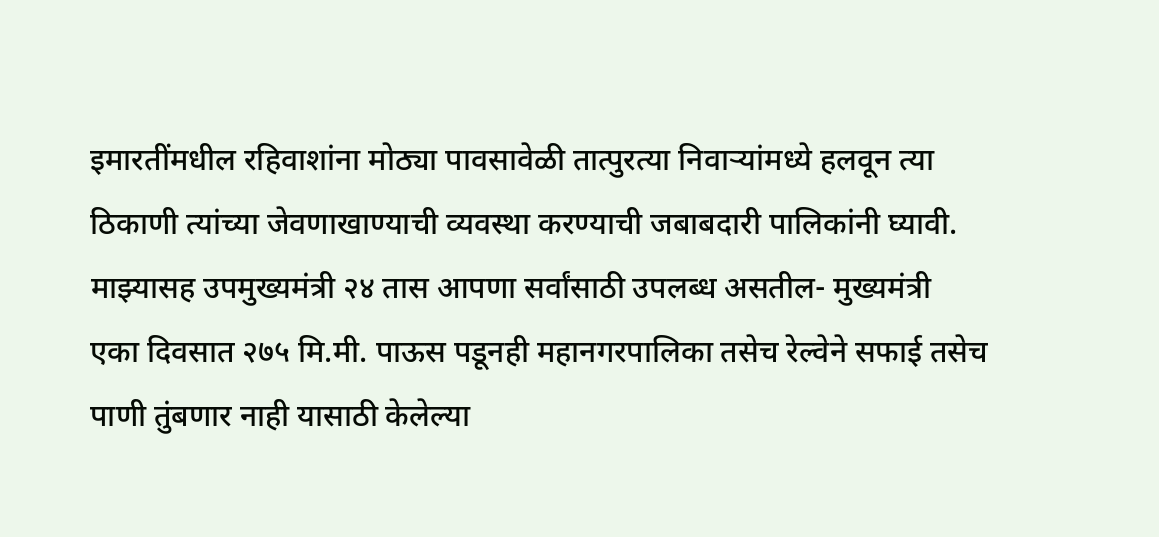इमारतींमधील रहिवाशांना मोठ्या पावसावेळी तात्पुरत्या निवाऱ्यांमध्ये हलवून त्या ठिकाणी त्यांच्या जेवणाखाण्याची व्यवस्था करण्याची जबाबदारी पालिकांनी घ्यावी. माझ्यासह उपमुख्यमंत्री २४ तास आपणा सर्वांसाठी उपलब्ध असतील- मुख्यमंत्री
एका दिवसात २७५ मि.मी. पाऊस पडूनही महानगरपालिका तसेच रेल्वेने सफाई तसेच पाणी तुंबणार नाही यासाठी केलेल्या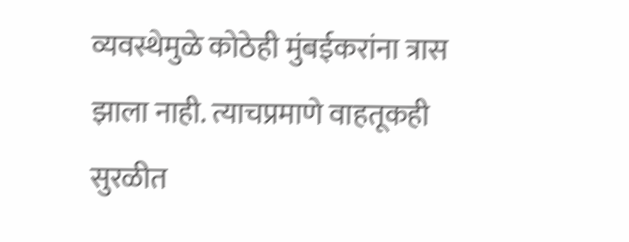व्यवस्थेमुळे कोठेही मुंबईकरांना त्रास झाला नाही. त्याचप्रमाणे वाहतूकही सुरळीत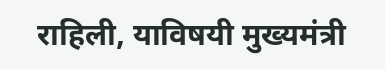राहिली, याविषयी मुख्यमंत्री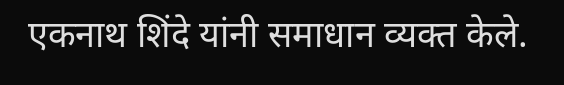एकनाथ शिंदे यांनी समाधान व्यक्त केले.